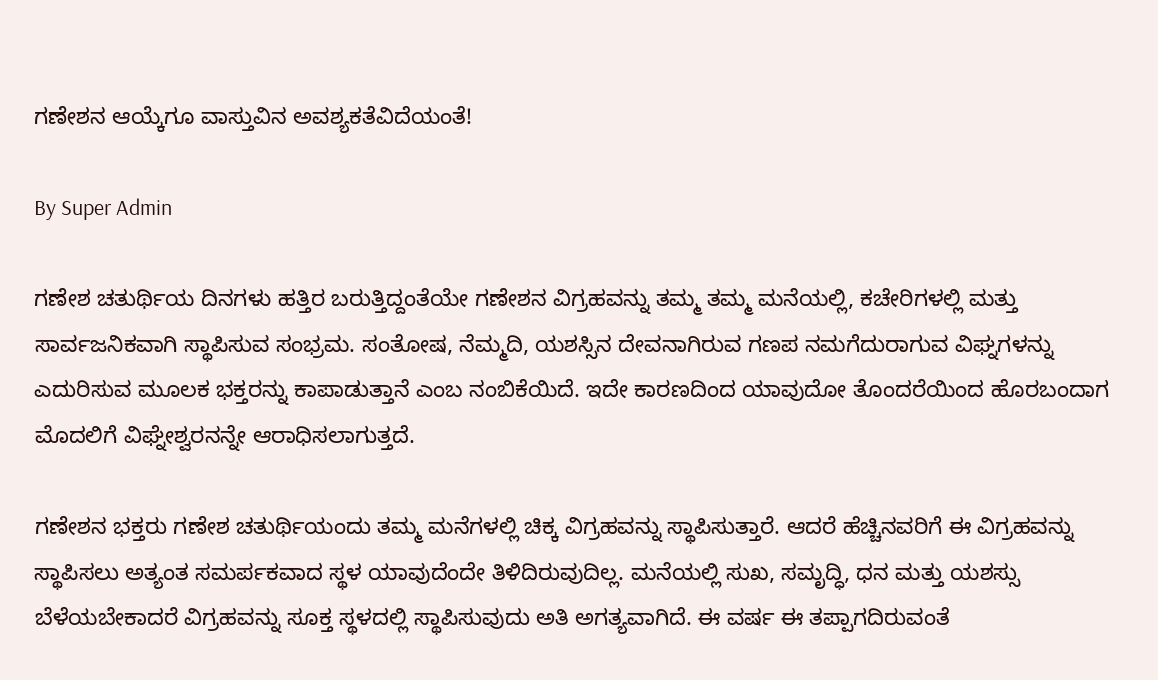ಗಣೇಶನ ಆಯ್ಕೆಗೂ ವಾಸ್ತುವಿನ ಅವಶ್ಯಕತೆವಿದೆಯಂತೆ!

By Super Admin

ಗಣೇಶ ಚತುರ್ಥಿಯ ದಿನಗಳು ಹತ್ತಿರ ಬರುತ್ತಿದ್ದಂತೆಯೇ ಗಣೇಶನ ವಿಗ್ರಹವನ್ನು ತಮ್ಮ ತಮ್ಮ ಮನೆಯಲ್ಲಿ, ಕಚೇರಿಗಳಲ್ಲಿ ಮತ್ತು ಸಾರ್ವಜನಿಕವಾಗಿ ಸ್ಥಾಪಿಸುವ ಸಂಭ್ರಮ. ಸಂತೋಷ, ನೆಮ್ಮದಿ, ಯಶಸ್ಸಿನ ದೇವನಾಗಿರುವ ಗಣಪ ನಮಗೆದುರಾಗುವ ವಿಘ್ನಗಳನ್ನು ಎದುರಿಸುವ ಮೂಲಕ ಭಕ್ತರನ್ನು ಕಾಪಾಡುತ್ತಾನೆ ಎಂಬ ನಂಬಿಕೆಯಿದೆ. ಇದೇ ಕಾರಣದಿಂದ ಯಾವುದೋ ತೊಂದರೆಯಿಂದ ಹೊರಬಂದಾಗ ಮೊದಲಿಗೆ ವಿಘ್ನೇಶ್ವರನನ್ನೇ ಆರಾಧಿಸಲಾಗುತ್ತದೆ.

ಗಣೇಶನ ಭಕ್ತರು ಗಣೇಶ ಚತುರ್ಥಿಯಂದು ತಮ್ಮ ಮನೆಗಳಲ್ಲಿ ಚಿಕ್ಕ ವಿಗ್ರಹವನ್ನು ಸ್ಥಾಪಿಸುತ್ತಾರೆ. ಆದರೆ ಹೆಚ್ಚಿನವರಿಗೆ ಈ ವಿಗ್ರಹವನ್ನು ಸ್ಥಾಪಿಸಲು ಅತ್ಯಂತ ಸಮರ್ಪಕವಾದ ಸ್ಥಳ ಯಾವುದೆಂದೇ ತಿಳಿದಿರುವುದಿಲ್ಲ. ಮನೆಯಲ್ಲಿ ಸುಖ, ಸಮೃದ್ಧಿ, ಧನ ಮತ್ತು ಯಶಸ್ಸು ಬೆಳೆಯಬೇಕಾದರೆ ವಿಗ್ರಹವನ್ನು ಸೂಕ್ತ ಸ್ಥಳದಲ್ಲಿ ಸ್ಥಾಪಿಸುವುದು ಅತಿ ಅಗತ್ಯವಾಗಿದೆ. ಈ ವರ್ಷ ಈ ತಪ್ಪಾಗದಿರುವಂತೆ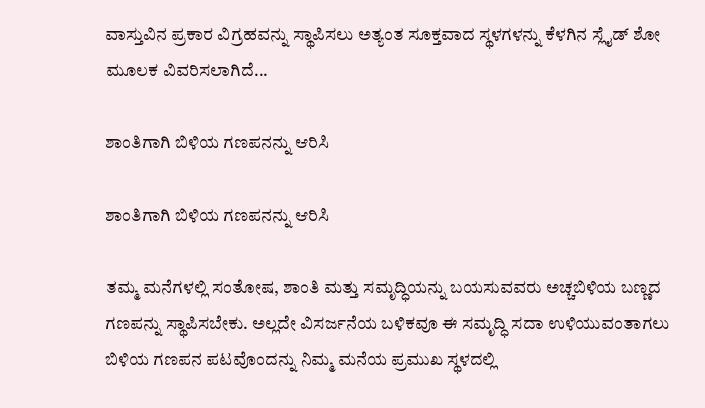ವಾಸ್ತುವಿನ ಪ್ರಕಾರ ವಿಗ್ರಹವನ್ನು ಸ್ಥಾಪಿಸಲು ಅತ್ಯಂತ ಸೂಕ್ತವಾದ ಸ್ಥಳಗಳನ್ನು ಕೆಳಗಿನ ಸ್ಲೈಡ್ ಶೋ ಮೂಲಕ ವಿವರಿಸಲಾಗಿದೆ...

ಶಾಂತಿಗಾಗಿ ಬಿಳಿಯ ಗಣಪನನ್ನು ಆರಿಸಿ

ಶಾಂತಿಗಾಗಿ ಬಿಳಿಯ ಗಣಪನನ್ನು ಆರಿಸಿ

ತಮ್ಮ ಮನೆಗಳಲ್ಲಿ ಸಂತೋಷ, ಶಾಂತಿ ಮತ್ತು ಸಮೃದ್ಧಿಯನ್ನು ಬಯಸುವವರು ಅಚ್ಚಬಿಳಿಯ ಬಣ್ಣದ ಗಣಪನ್ನು ಸ್ಥಾಪಿಸಬೇಕು. ಅಲ್ಲದೇ ವಿಸರ್ಜನೆಯ ಬಳಿಕವೂ ಈ ಸಮೃದ್ಧಿ ಸದಾ ಉಳಿಯುವಂತಾಗಲು ಬಿಳಿಯ ಗಣಪನ ಪಟವೊಂದನ್ನು ನಿಮ್ಮ ಮನೆಯ ಪ್ರಮುಖ ಸ್ಥಳದಲ್ಲಿ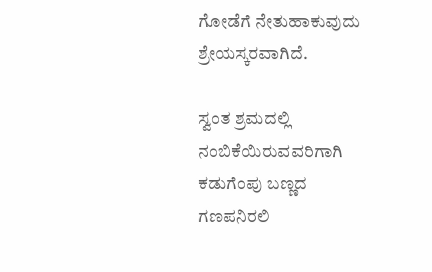ಗೋಡೆಗೆ ನೇತುಹಾಕುವುದು ಶ್ರೇಯಸ್ಕರವಾಗಿದೆ.

ಸ್ವಂತ ಶ್ರಮದಲ್ಲಿ ನಂಬಿಕೆಯಿರುವವರಿಗಾಗಿ ಕಡುಗೆಂಪು ಬಣ್ಣದ ಗಣಪನಿರಲಿ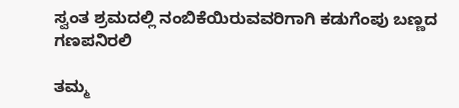ಸ್ವಂತ ಶ್ರಮದಲ್ಲಿ ನಂಬಿಕೆಯಿರುವವರಿಗಾಗಿ ಕಡುಗೆಂಪು ಬಣ್ಣದ ಗಣಪನಿರಲಿ

ತಮ್ಮ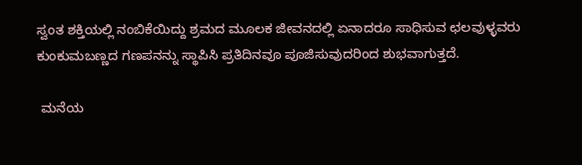ಸ್ವಂತ ಶಕ್ತಿಯಲ್ಲಿ ನಂಬಿಕೆಯಿದ್ದು ಶ್ರಮದ ಮೂಲಕ ಜೀವನದಲ್ಲಿ ಏನಾದರೂ ಸಾಧಿಸುವ ಛಲವುಳ್ಳವರು ಕುಂಕುಮಬಣ್ಣದ ಗಣಪನನ್ನು ಸ್ಥಾಪಿಸಿ ಪ್ರತಿದಿನವೂ ಪೂಜಿಸುವುದರಿಂದ ಶುಭವಾಗುತ್ತದೆ.

 ಮನೆಯ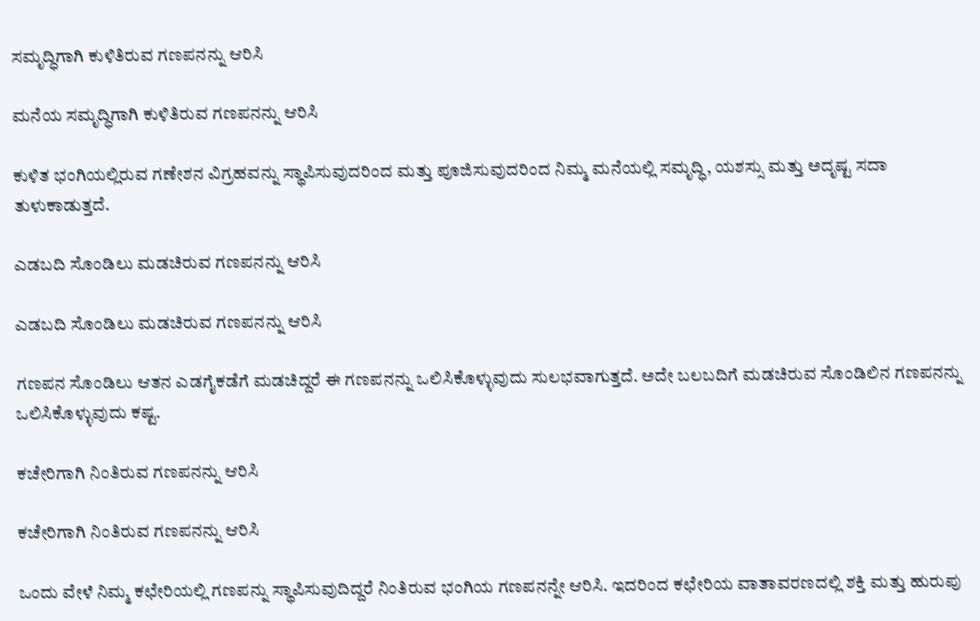ಸಮೃದ್ಧಿಗಾಗಿ ಕುಳಿತಿರುವ ಗಣಪನನ್ನು ಆರಿಸಿ

ಮನೆಯ ಸಮೃದ್ಧಿಗಾಗಿ ಕುಳಿತಿರುವ ಗಣಪನನ್ನು ಆರಿಸಿ

ಕುಳಿತ ಭಂಗಿಯಲ್ಲಿರುವ ಗಣೇಶನ ವಿಗ್ರಹವನ್ನು ಸ್ಥಾಪಿಸುವುದರಿಂದ ಮತ್ತು ಪೂಜಿಸುವುದರಿಂದ ನಿಮ್ಮ ಮನೆಯಲ್ಲಿ ಸಮೃದ್ಧಿ, ಯಶಸ್ಸು ಮತ್ತು ಅದೃಷ್ಟ ಸದಾ ತುಳುಕಾಡುತ್ತದೆ.

ಎಡಬದಿ ಸೊಂಡಿಲು ಮಡಚಿರುವ ಗಣಪನನ್ನು ಆರಿಸಿ

ಎಡಬದಿ ಸೊಂಡಿಲು ಮಡಚಿರುವ ಗಣಪನನ್ನು ಆರಿಸಿ

ಗಣಪನ ಸೊಂಡಿಲು ಆತನ ಎಡಗೈಕಡೆಗೆ ಮಡಚಿದ್ದರೆ ಈ ಗಣಪನನ್ನು ಒಲಿಸಿಕೊಳ್ಳುವುದು ಸುಲಭವಾಗುತ್ತದೆ. ಅದೇ ಬಲಬದಿಗೆ ಮಡಚಿರುವ ಸೊಂಡಿಲಿನ ಗಣಪನನ್ನು ಒಲಿಸಿಕೊಳ್ಳುವುದು ಕಷ್ಟ.

ಕಚೇರಿಗಾಗಿ ನಿಂತಿರುವ ಗಣಪನನ್ನು ಆರಿಸಿ

ಕಚೇರಿಗಾಗಿ ನಿಂತಿರುವ ಗಣಪನನ್ನು ಆರಿಸಿ

ಒಂದು ವೇಳೆ ನಿಮ್ಮ ಕಛೇರಿಯಲ್ಲಿ ಗಣಪನ್ನು ಸ್ಥಾಪಿಸುವುದಿದ್ದರೆ ನಿಂತಿರುವ ಭಂಗಿಯ ಗಣಪನನ್ನೇ ಆರಿಸಿ. ಇದರಿಂದ ಕಛೇರಿಯ ವಾತಾವರಣದಲ್ಲಿ ಶಕ್ತಿ ಮತ್ತು ಹುರುಪು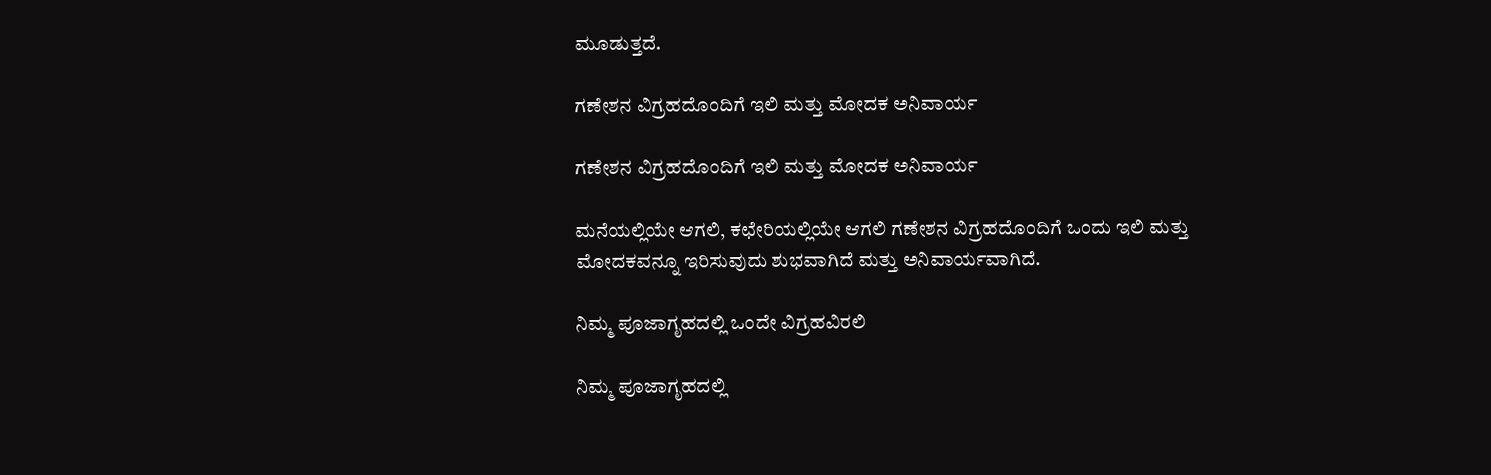ಮೂಡುತ್ತದೆ.

ಗಣೇಶನ ವಿಗ್ರಹದೊಂದಿಗೆ ಇಲಿ ಮತ್ತು ಮೋದಕ ಅನಿವಾರ್ಯ

ಗಣೇಶನ ವಿಗ್ರಹದೊಂದಿಗೆ ಇಲಿ ಮತ್ತು ಮೋದಕ ಅನಿವಾರ್ಯ

ಮನೆಯಲ್ಲಿಯೇ ಆಗಲಿ, ಕಛೇರಿಯಲ್ಲಿಯೇ ಆಗಲಿ ಗಣೇಶನ ವಿಗ್ರಹದೊಂದಿಗೆ ಒಂದು ಇಲಿ ಮತ್ತು ಮೋದಕವನ್ನೂ ಇರಿಸುವುದು ಶುಭವಾಗಿದೆ ಮತ್ತು ಅನಿವಾರ್ಯವಾಗಿದೆ.

ನಿಮ್ಮ ಪೂಜಾಗೃಹದಲ್ಲಿ ಒಂದೇ ವಿಗ್ರಹವಿರಲಿ

ನಿಮ್ಮ ಪೂಜಾಗೃಹದಲ್ಲಿ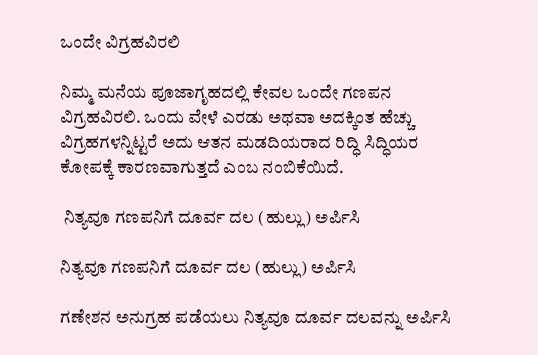ಒಂದೇ ವಿಗ್ರಹವಿರಲಿ

ನಿಮ್ಮ ಮನೆಯ ಪೂಜಾಗೃಹದಲ್ಲಿ ಕೇವಲ ಒಂದೇ ಗಣಪನ ವಿಗ್ರಹವಿರಲಿ. ಒಂದು ವೇಳೆ ಎರಡು ಅಥವಾ ಅದಕ್ಕಿಂತ ಹೆಚ್ಚು ವಿಗ್ರಹಗಳನ್ನಿಟ್ಟರೆ ಅದು ಆತನ ಮಡದಿಯರಾದ ರಿದ್ಧಿ ಸಿದ್ಧಿಯರ ಕೋಪಕ್ಕೆ ಕಾರಣವಾಗುತ್ತದೆ ಎಂಬ ನಂಬಿಕೆಯಿದೆ.

 ನಿತ್ಯವೂ ಗಣಪನಿಗೆ ದೂರ್ವ ದಲ (ಹುಲ್ಲು) ಅರ್ಪಿಸಿ

ನಿತ್ಯವೂ ಗಣಪನಿಗೆ ದೂರ್ವ ದಲ (ಹುಲ್ಲು) ಅರ್ಪಿಸಿ

ಗಣೇಶನ ಅನುಗ್ರಹ ಪಡೆಯಲು ನಿತ್ಯವೂ ದೂರ್ವ ದಲವನ್ನು ಅರ್ಪಿಸಿ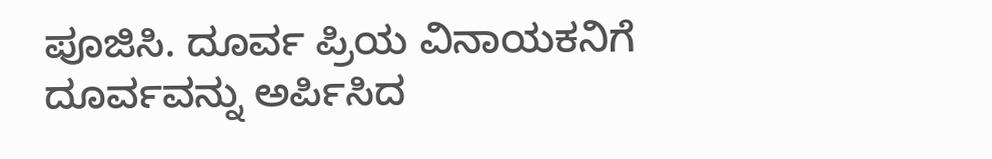ಪೂಜಿಸಿ. ದೂರ್ವ ಪ್ರಿಯ ವಿನಾಯಕನಿಗೆ ದೂರ್ವವನ್ನು ಅರ್ಪಿಸಿದ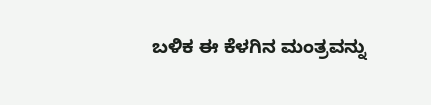ಬಳಿಕ ಈ ಕೆಳಗಿನ ಮಂತ್ರವನ್ನು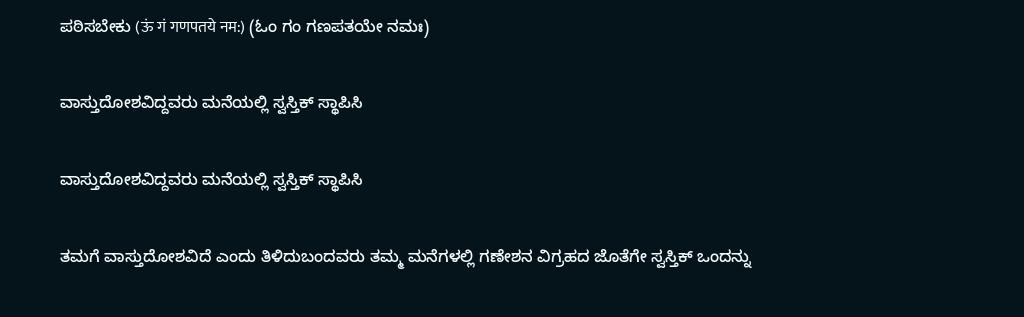ಪಠಿಸಬೇಕು (ऊं गं गणपतये नम:) (ಓಂ ಗಂ ಗಣಪತಯೇ ನಮಃ)

ವಾಸ್ತುದೋಶವಿದ್ದವರು ಮನೆಯಲ್ಲಿ ಸ್ವಸ್ತಿಕ್ ಸ್ಥಾಪಿಸಿ

ವಾಸ್ತುದೋಶವಿದ್ದವರು ಮನೆಯಲ್ಲಿ ಸ್ವಸ್ತಿಕ್ ಸ್ಥಾಪಿಸಿ

ತಮಗೆ ವಾಸ್ತುದೋಶವಿದೆ ಎಂದು ತಿಳಿದುಬಂದವರು ತಮ್ಮ ಮನೆಗಳಲ್ಲಿ ಗಣೇಶನ ವಿಗ್ರಹದ ಜೊತೆಗೇ ಸ್ವಸ್ತಿಕ್ ಒಂದನ್ನು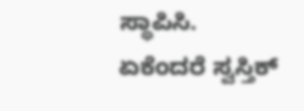ಸ್ಥಾಪಿಸಿ. ಏಕೆಂದರೆ ಸ್ವಸ್ತಿಕ್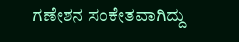ಗಣೇಶನ ಸಂಕೇತವಾಗಿದ್ದು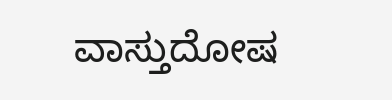ವಾಸ್ತುದೋಷ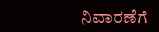ನಿವಾರಣೆಗೆ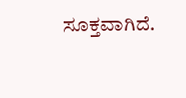ಸೂಕ್ತವಾಗಿದೆ.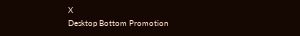X
Desktop Bottom Promotion